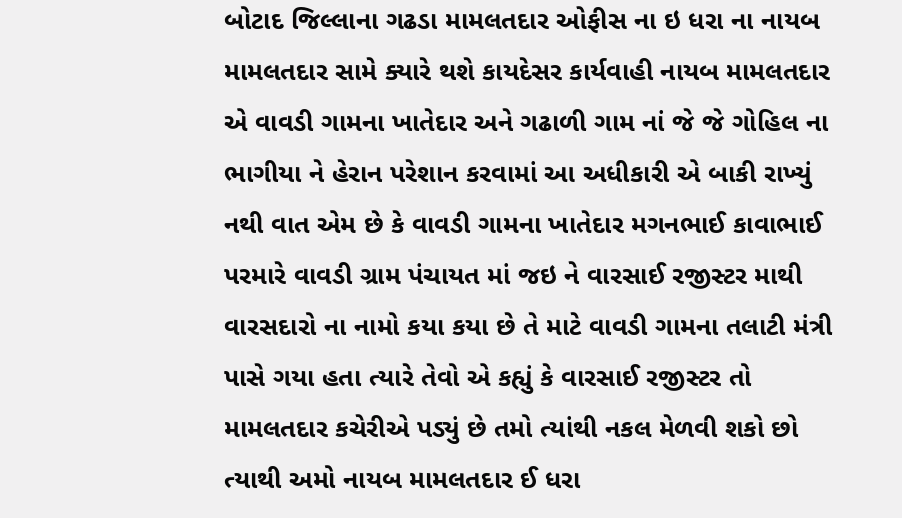બોટાદ જિલ્લાના ગઢડા મામલતદાર ઓફીસ ના ઇ ધરા ના નાયબ મામલતદાર સામે ક્યારે થશે કાયદેસર કાર્યવાહી નાયબ મામલતદાર એ વાવડી ગામના ખાતેદાર અને ગઢાળી ગામ નાં જે જે ગોહિલ ના ભાગીયા ને હેરાન પરેશાન કરવામાં આ અધીકારી એ બાકી રાખ્યું નથી વાત એમ છે કે વાવડી ગામના ખાતેદાર મગનભાઈ કાવાભાઈ પરમારે વાવડી ગ્રામ પંચાયત માં જઇ ને વારસાઈ રજીસ્ટર માથી વારસદારો ના નામો કયા કયા છે તે માટે વાવડી ગામના તલાટી મંત્રી પાસે ગયા હતા ત્યારે તેવો એ કહ્યું કે વારસાઈ રજીસ્ટર તો મામલતદાર કચેરીએ પડ્યું છે તમો ત્યાંથી નકલ મેળવી શકો છો ત્યાથી અમો નાયબ મામલતદાર ઈ ધરા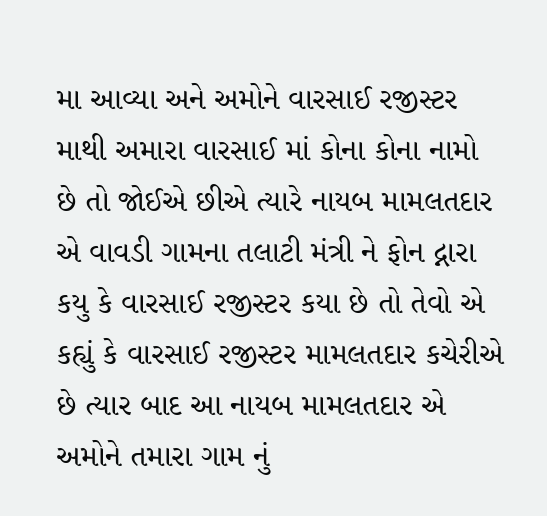મા આવ્યા અને અમોને વારસાઈ રજીસ્ટર માથી અમારા વારસાઈ માં કોના કોના નામો છે તો જોઈએ છીએ ત્યારે નાયબ મામલતદાર એ વાવડી ગામના તલાટી મંત્રી ને ફોન દ્નારા કયુ કે વારસાઈ રજીસ્ટર કયા છે તો તેવો એ કહ્યું કે વારસાઈ રજીસ્ટર મામલતદાર કચેરીએ છે ત્યાર બાદ આ નાયબ મામલતદાર એ અમોને તમારા ગામ નું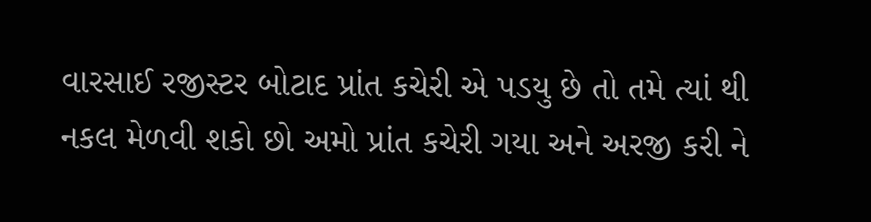વારસાઈ રજીસ્ટર બોટાદ પ્રાંત કચેરી એ પડયુ છે તો તમે ત્યાં થી નકલ મેળવી શકો છો અમો પ્રાંત કચેરી ગયા અને અરજી કરી ને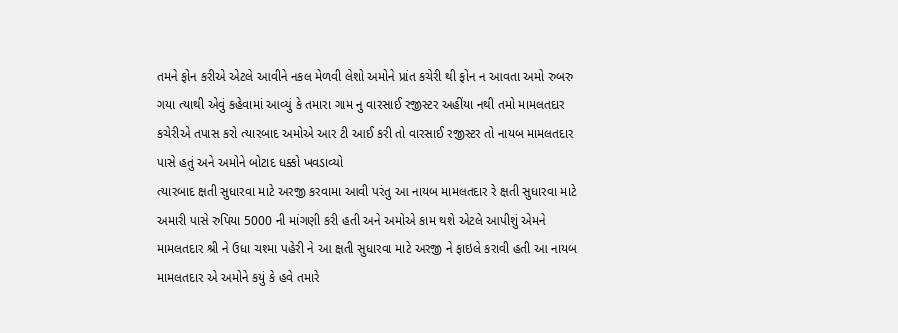તમને ફોન કરીએ એટલે આવીને નકલ મેળવી લેશો અમોને પ્રાંત કચેરી થી ફોન ન આવતા અમો રુબરુ ગયા ત્યાથી એવું કહેવામાં આવ્યું કે તમારા ગામ નુ વારસાઈ રજીસ્ટર અહીંયા નથી તમો મામલતદાર કચેરીએ તપાસ કરો ત્યારબાદ અમોએ આર ટી આઈ કરી તો વારસાઈ રજીસ્ટર તો નાયબ મામલતદાર પાસે હતું અને અમોને બોટાદ ધક્કો ખવડાવ્યો
ત્યારબાદ ક્ષતી સુધારવા માટે અરજી કરવામા આવી પરંતુ આ નાયબ મામલતદાર રે ક્ષતી સુધારવા માટે અમારી પાસે રુપિયા 5000 ની માંગણી કરી હતી અને અમોએ કામ થશે એટલે આપીશું એમને મામલતદાર શ્રી ને ઉધા ચશ્મા પહેરી ને આ ક્ષતી સુધારવા માટે અરજી ને ફાઇલે કરાવી હતી આ નાયબ મામલતદાર એ અમોને કયું કે હવે તમારે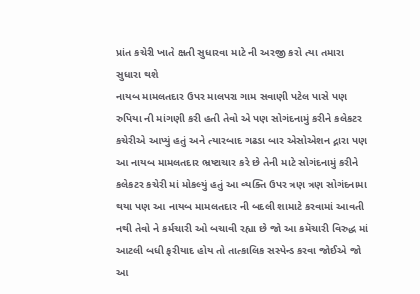પ્રાંત કચેરી ખાતે ક્ષતી સુધારવા માટે ની અરજી કરો ત્યા તમારા સુધારા થશે
નાયબ મામલતદાર ઉપર માલપરા ગામ સવાણી પટેલ પાસે પણ રુપિયા ની માંગણી કરી હતી તેવો એ પણ સોગંદનામું કરીને કલેકટર કચેરીએ આપ્યું હતું અને ત્યારબાદ ગઢડા બાર એસોએશન દ્નારા પણ આ નાયબ મામલતદાર ભ્રષ્ટાચાર કરે છે તેની માટે સોગંદનામું કરીને કલેકટર કચેરી માં મોકલ્યું હતું આ વ્યક્તિ ઉપર ત્રણ ત્રણ સોગંદનામા થયા પણ આ નાયબ મામલતદાર ની બદલી શામાટે કરવામાં આવતી નથી તેવો ને કર્મચારી ઓ બચાવી રહ્યા છે જો આ કમૅચારી વિરુદ્ધ માં આટલી બધી ફરીયાદ હોય તો તાત્કાલિક સસ્પેન્ડ કરવા જોઈએ જો આ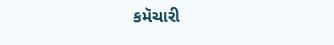કમૅચારી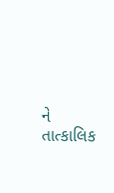ને તાત્કાલિક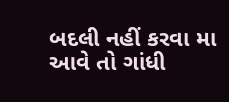બદલી નહીં કરવા મા આવે તો ગાંધી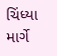ચિંધ્યા માર્ગે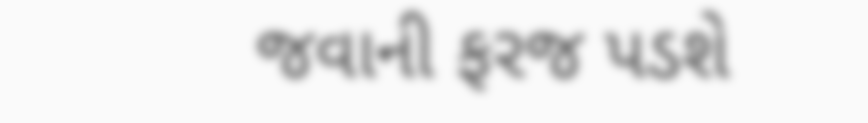જવાની ફરજ પડશે